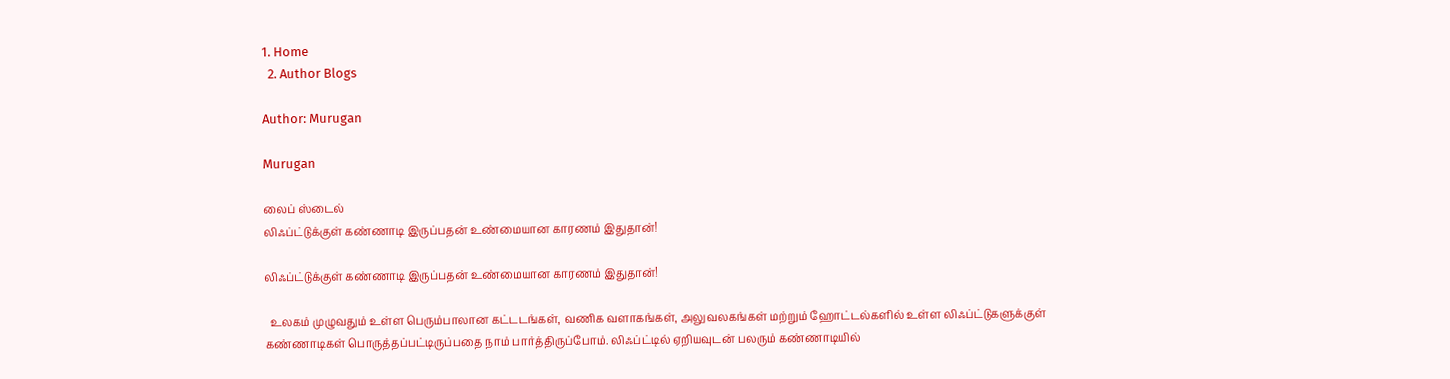1. Home
  2. Author Blogs

Author: Murugan

Murugan

லைப் ஸ்டைல்
லிஃப்ட்டுக்குள் கண்ணாடி இருப்பதன் உண்மையான காரணம் இதுதான்!

லிஃப்ட்டுக்குள் கண்ணாடி இருப்பதன் உண்மையான காரணம் இதுதான்!

  உலகம் முழுவதும் உள்ள பெரும்பாலான கட்டடங்கள், வணிக வளாகங்கள், அலுவலகங்கள் மற்றும் ஹோட்டல்களில் உள்ள லிஃப்ட்டுகளுக்குள் கண்ணாடிகள் பொருத்தப்பட்டிருப்பதை நாம் பார்த்திருப்போம். லிஃப்ட்டில் ஏறியவுடன் பலரும் கண்ணாடியில்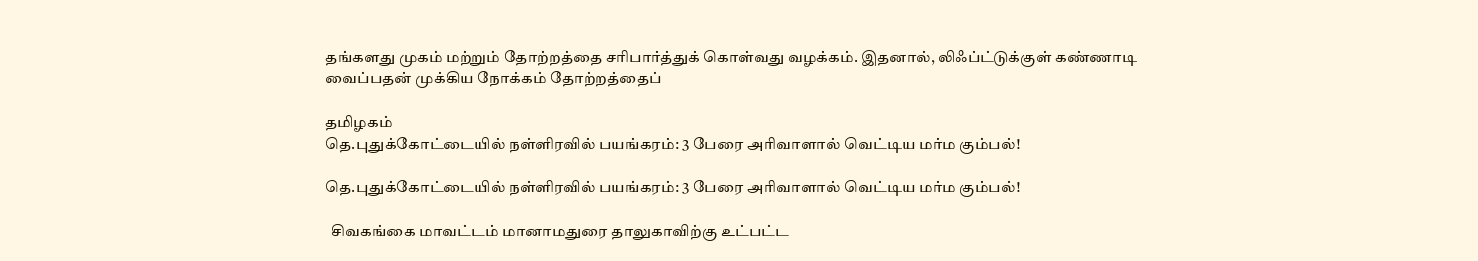தங்களது முகம் மற்றும் தோற்றத்தை சரிபார்த்துக் கொள்வது வழக்கம். இதனால், லிஃப்ட்டுக்குள் கண்ணாடி வைப்பதன் முக்கிய நோக்கம் தோற்றத்தைப்

தமிழகம்
தெ.புதுக்கோட்டையில் நள்ளிரவில் பயங்கரம்: 3 பேரை அரிவாளால் வெட்டிய மர்ம கும்பல்!

தெ.புதுக்கோட்டையில் நள்ளிரவில் பயங்கரம்: 3 பேரை அரிவாளால் வெட்டிய மர்ம கும்பல்!

  சிவகங்கை மாவட்டம் மானாமதுரை தாலுகாவிற்கு உட்பட்ட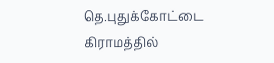தெ.புதுக்கோட்டை கிராமத்தில்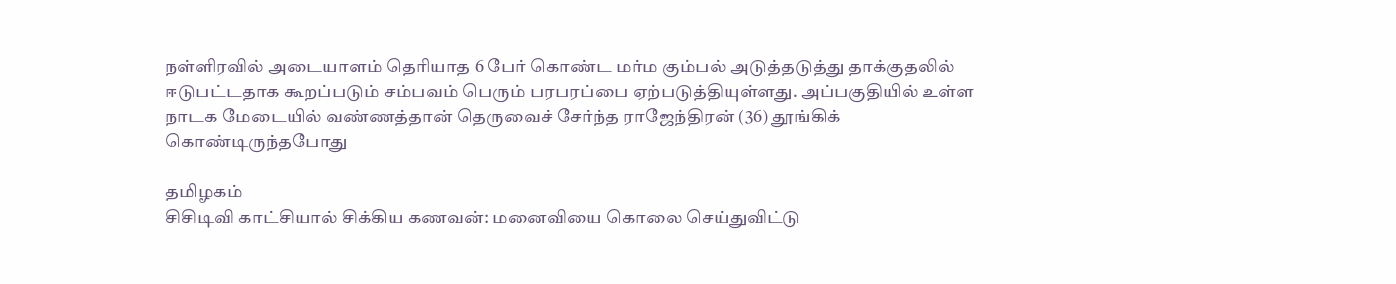நள்ளிரவில் அடையாளம் தெரியாத 6 பேர் கொண்ட மர்ம கும்பல் அடுத்தடுத்து தாக்குதலில் ஈடுபட்டதாக கூறப்படும் சம்பவம் பெரும் பரபரப்பை ஏற்படுத்தியுள்ளது. அப்பகுதியில் உள்ள நாடக மேடையில் வண்ணத்தான் தெருவைச் சேர்ந்த ராஜேந்திரன் (36) தூங்கிக் கொண்டிருந்தபோது

தமிழகம்
சிசிடிவி காட்சியால் சிக்கிய கணவன்: மனைவியை கொலை செய்துவிட்டு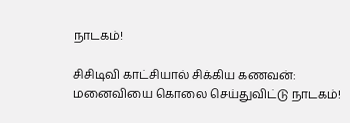நாடகம்!

சிசிடிவி காட்சியால் சிக்கிய கணவன்: மனைவியை கொலை செய்துவிட்டு நாடகம்!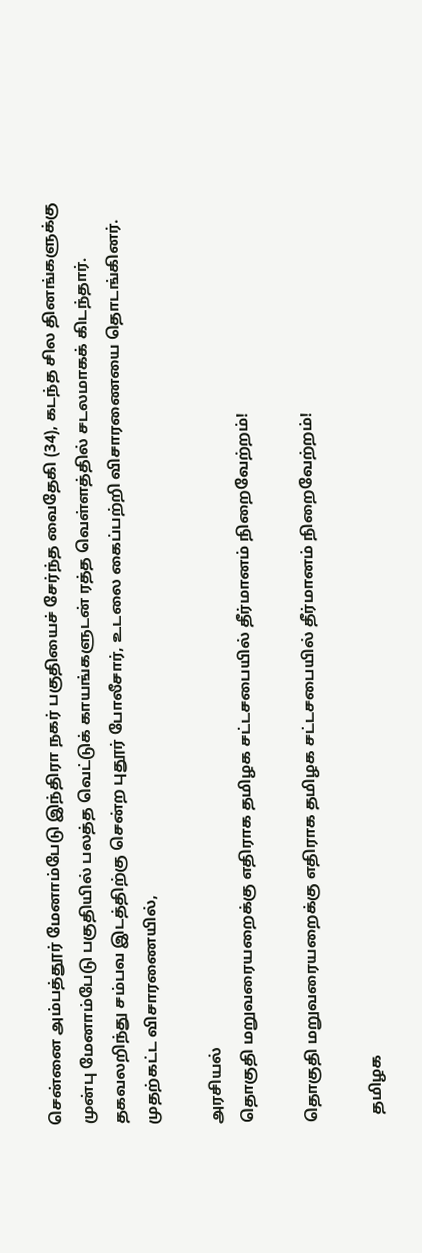சென்னை அம்பத்தூர் மேனாம்பேடு இந்திரா நகர் பகுதியைச் சேர்ந்த வைதேகி (34), கடந்த சில தினங்களுக்கு முன்பு மேனாம்பேடு பகுதியில் பலத்த வெட்டுக் காயங்களுடன் ரத்த வெள்ளத்தில் சடலமாகக் கிடந்தார். தகவலறிந்து சம்பவ இடத்திற்கு சென்ற புதூர் போலீசார், உடலை கைப்பற்றி விசாரணையை தொடங்கினர். முதற்கட்ட விசாரணையில்,

அரசியல்
தொகுதி மறுவரையறைக்கு எதிராக தமிழக சட்டசபையில் தீர்மானம் நிறைவேற்றம்!

தொகுதி மறுவரையறைக்கு எதிராக தமிழக சட்டசபையில் தீர்மானம் நிறைவேற்றம்!

  தமிழக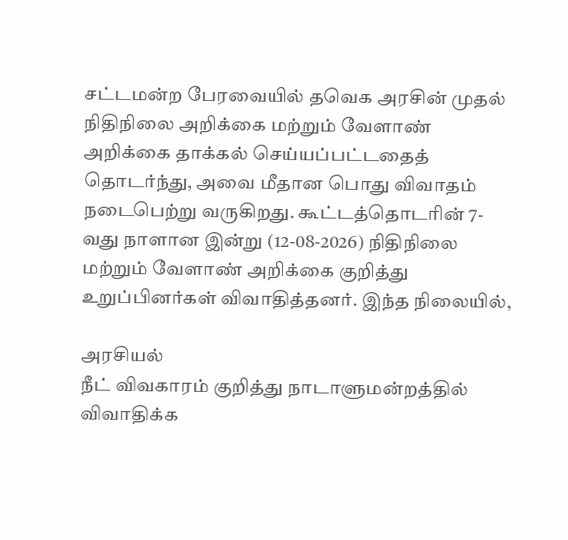சட்டமன்ற பேரவையில் தவெக அரசின் முதல் நிதிநிலை அறிக்கை மற்றும் வேளாண் அறிக்கை தாக்கல் செய்யப்பட்டதைத் தொடர்ந்து, அவை மீதான பொது விவாதம் நடைபெற்று வருகிறது. கூட்டத்தொடரின் 7-வது நாளான இன்று (12-08-2026) நிதிநிலை மற்றும் வேளாண் அறிக்கை குறித்து உறுப்பினர்கள் விவாதித்தனர். இந்த நிலையில்,

அரசியல்
நீட் விவகாரம் குறித்து நாடாளுமன்றத்தில் விவாதிக்க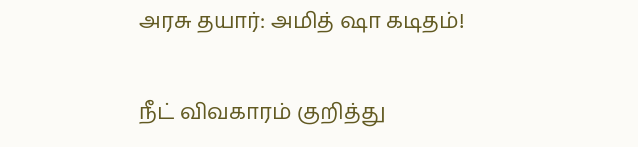அரசு தயார்: அமித் ஷா கடிதம்!

நீட் விவகாரம் குறித்து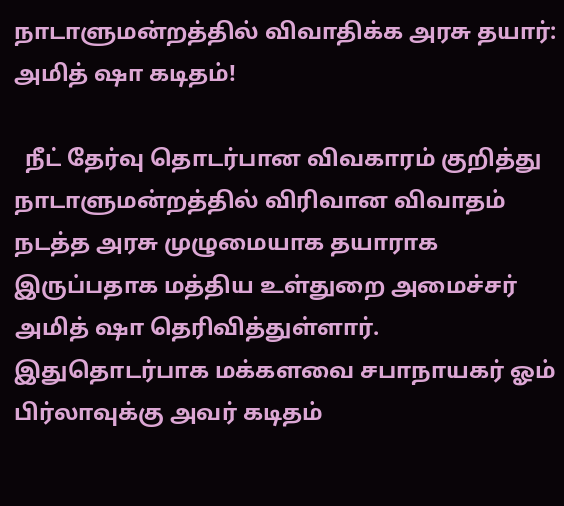நாடாளுமன்றத்தில் விவாதிக்க அரசு தயார்: அமித் ஷா கடிதம்!

  நீட் தேர்வு தொடர்பான விவகாரம் குறித்து நாடாளுமன்றத்தில் விரிவான விவாதம் நடத்த அரசு முழுமையாக தயாராக இருப்பதாக மத்திய உள்துறை அமைச்சர் அமித் ஷா தெரிவித்துள்ளார். இதுதொடர்பாக மக்களவை சபாநாயகர் ஓம் பிர்லாவுக்கு அவர் கடிதம்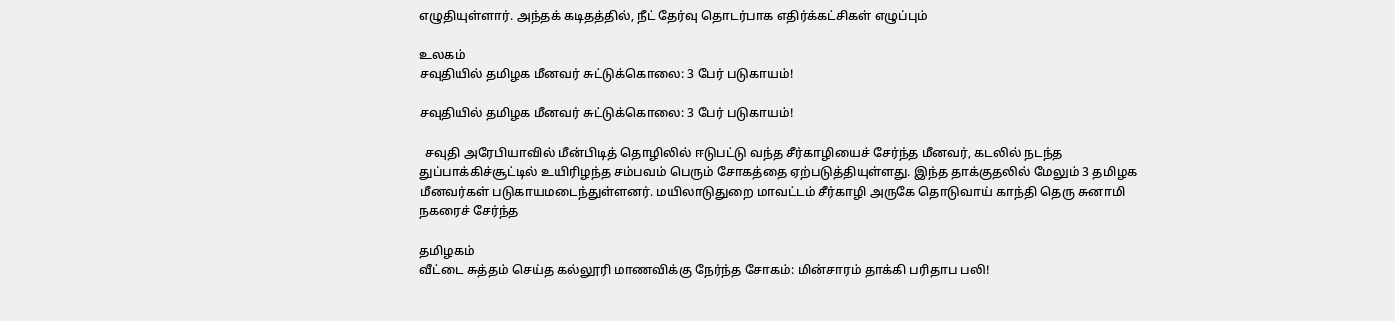எழுதியுள்ளார். அந்தக் கடிதத்தில், நீட் தேர்வு தொடர்பாக எதிர்க்கட்சிகள் எழுப்பும்

உலகம்
சவுதியில் தமிழக மீனவர் சுட்டுக்கொலை: 3 பேர் படுகாயம்!

சவுதியில் தமிழக மீனவர் சுட்டுக்கொலை: 3 பேர் படுகாயம்!

  சவுதி அரேபியாவில் மீன்பிடித் தொழிலில் ஈடுபட்டு வந்த சீர்காழியைச் சேர்ந்த மீனவர், கடலில் நடந்த துப்பாக்கிச்சூட்டில் உயிரிழந்த சம்பவம் பெரும் சோகத்தை ஏற்படுத்தியுள்ளது. இந்த தாக்குதலில் மேலும் 3 தமிழக மீனவர்கள் படுகாயமடைந்துள்ளனர். மயிலாடுதுறை மாவட்டம் சீர்காழி அருகே தொடுவாய் காந்தி தெரு சுனாமி நகரைச் சேர்ந்த

தமிழகம்
வீட்டை சுத்தம் செய்த கல்லூரி மாணவிக்கு நேர்ந்த சோகம்: மின்சாரம் தாக்கி பரிதாப பலி!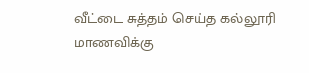வீட்டை சுத்தம் செய்த கல்லூரி மாணவிக்கு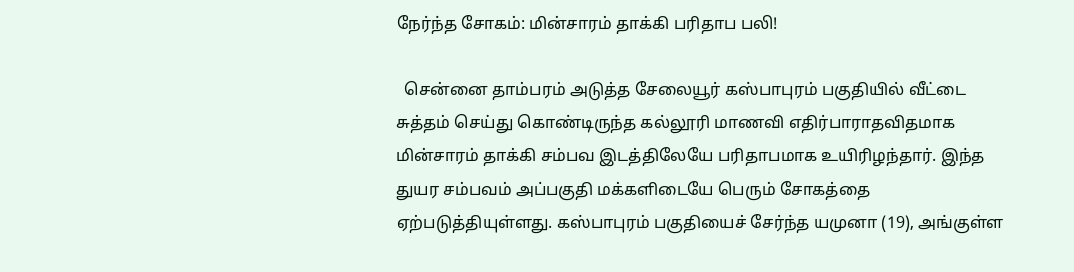நேர்ந்த சோகம்: மின்சாரம் தாக்கி பரிதாப பலி!

  சென்னை தாம்பரம் அடுத்த சேலையூர் கஸ்பாபுரம் பகுதியில் வீட்டை சுத்தம் செய்து கொண்டிருந்த கல்லூரி மாணவி எதிர்பாராதவிதமாக மின்சாரம் தாக்கி சம்பவ இடத்திலேயே பரிதாபமாக உயிரிழந்தார். இந்த துயர சம்பவம் அப்பகுதி மக்களிடையே பெரும் சோகத்தை ஏற்படுத்தியுள்ளது. கஸ்பாபுரம் பகுதியைச் சேர்ந்த யமுனா (19), அங்குள்ள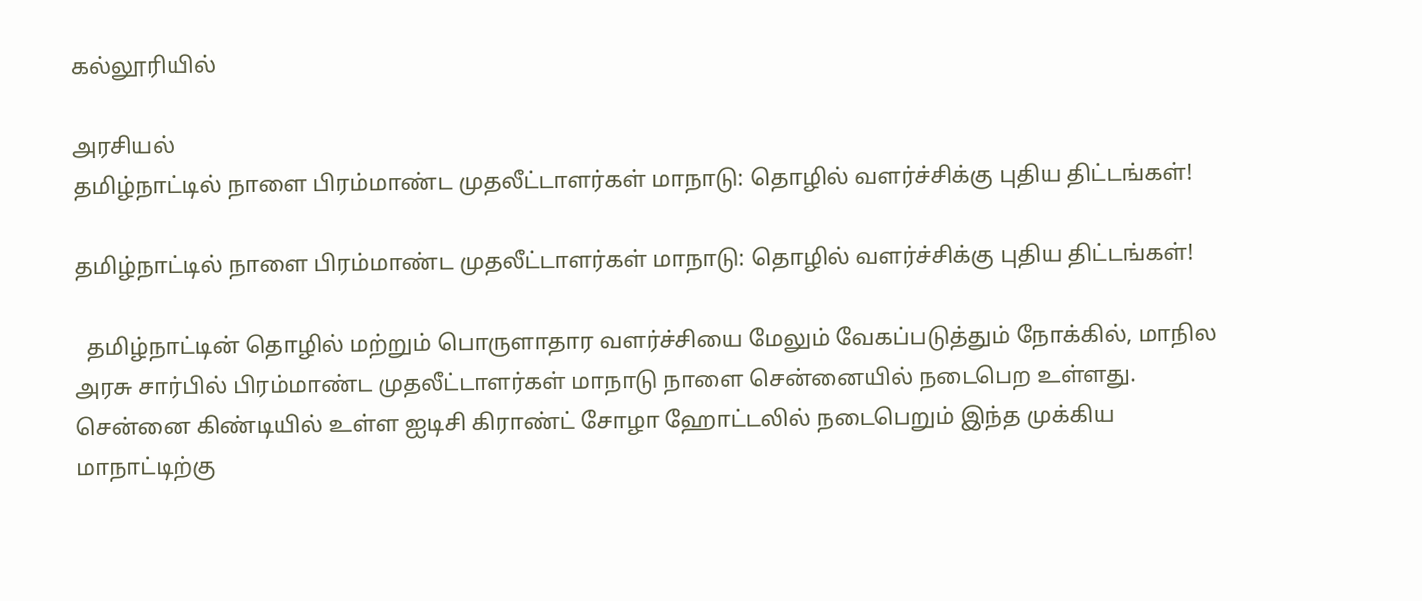கல்லூரியில்

அரசியல்
தமிழ்நாட்டில் நாளை பிரம்மாண்ட முதலீட்டாளர்கள் மாநாடு: தொழில் வளர்ச்சிக்கு புதிய திட்டங்கள்!

தமிழ்நாட்டில் நாளை பிரம்மாண்ட முதலீட்டாளர்கள் மாநாடு: தொழில் வளர்ச்சிக்கு புதிய திட்டங்கள்!

  தமிழ்நாட்டின் தொழில் மற்றும் பொருளாதார வளர்ச்சியை மேலும் வேகப்படுத்தும் நோக்கில், மாநில அரசு சார்பில் பிரம்மாண்ட முதலீட்டாளர்கள் மாநாடு நாளை சென்னையில் நடைபெற உள்ளது. சென்னை கிண்டியில் உள்ள ஐடிசி கிராண்ட் சோழா ஹோட்டலில் நடைபெறும் இந்த முக்கிய மாநாட்டிற்கு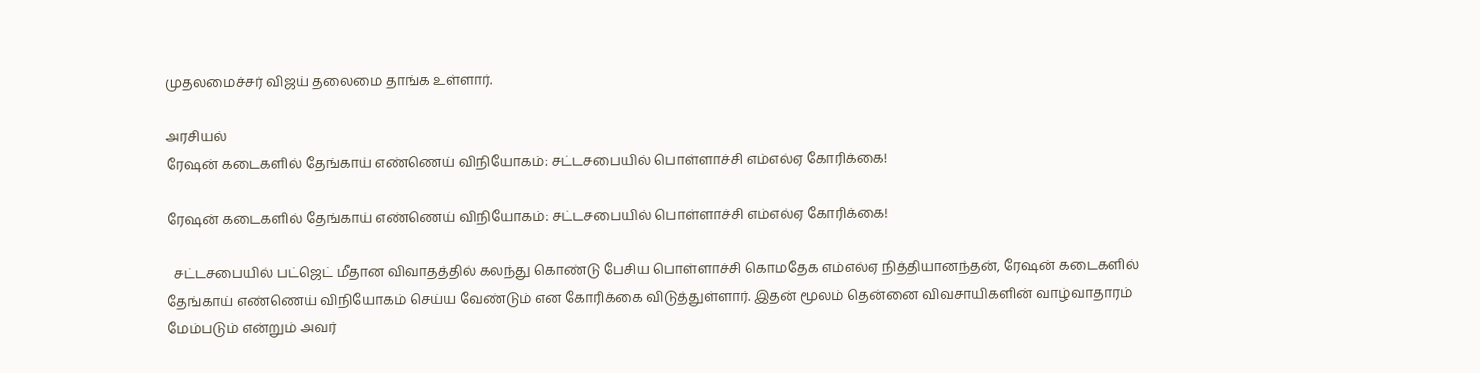முதலமைச்சர் விஜய் தலைமை தாங்க உள்ளார்.

அரசியல்
ரேஷன் கடைகளில் தேங்காய் எண்ணெய் விநியோகம்: சட்டசபையில் பொள்ளாச்சி எம்எல்ஏ கோரிக்கை!

ரேஷன் கடைகளில் தேங்காய் எண்ணெய் விநியோகம்: சட்டசபையில் பொள்ளாச்சி எம்எல்ஏ கோரிக்கை!

  சட்டசபையில் பட்ஜெட் மீதான விவாதத்தில் கலந்து கொண்டு பேசிய பொள்ளாச்சி கொமதேக எம்எல்ஏ நித்தியானந்தன், ரேஷன் கடைகளில் தேங்காய் எண்ணெய் விநியோகம் செய்ய வேண்டும் என கோரிக்கை விடுத்துள்ளார். இதன் மூலம் தென்னை விவசாயிகளின் வாழ்வாதாரம் மேம்படும் என்றும் அவர்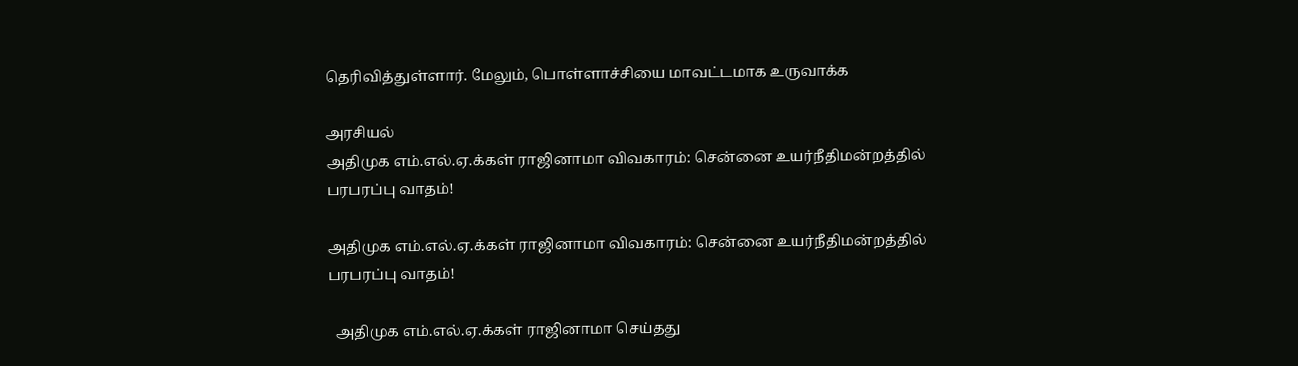தெரிவித்துள்ளார். மேலும், பொள்ளாச்சியை மாவட்டமாக உருவாக்க

அரசியல்
அதிமுக எம்.எல்.ஏ.க்கள் ராஜினாமா விவகாரம்: சென்னை உயர்நீதிமன்றத்தில் பரபரப்பு வாதம்!

அதிமுக எம்.எல்.ஏ.க்கள் ராஜினாமா விவகாரம்: சென்னை உயர்நீதிமன்றத்தில் பரபரப்பு வாதம்!

  அதிமுக எம்.எல்.ஏ.க்கள் ராஜினாமா செய்தது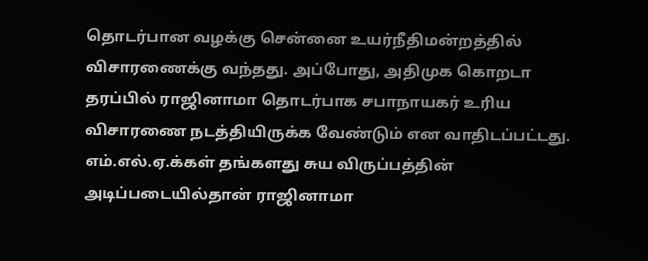தொடர்பான வழக்கு சென்னை உயர்நீதிமன்றத்தில் விசாரணைக்கு வந்தது. அப்போது, அதிமுக கொறடா தரப்பில் ராஜினாமா தொடர்பாக சபாநாயகர் உரிய விசாரணை நடத்தியிருக்க வேண்டும் என வாதிடப்பட்டது. எம்.எல்.ஏ.க்கள் தங்களது சுய விருப்பத்தின் அடிப்படையில்தான் ராஜினாமா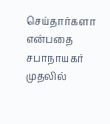செய்தார்களா என்பதை சபாநாயகர் முதலில்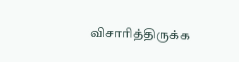விசாரித்திருக்க